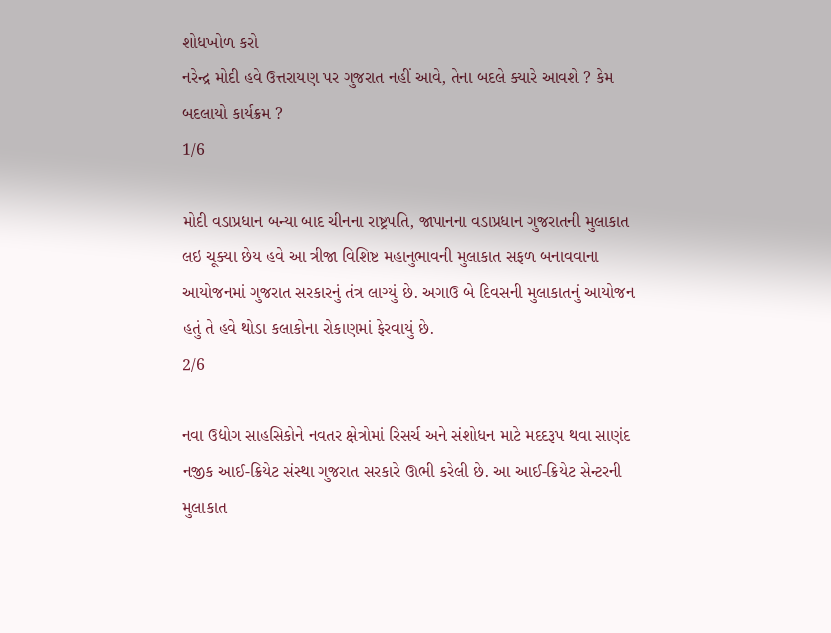શોધખોળ કરો
નરેન્દ્ર મોદી હવે ઉત્તરાયણ પર ગુજરાત નહીં આવે, તેના બદલે ક્યારે આવશે ? કેમ બદલાયો કાર્યક્રમ ?
1/6

મોદી વડાપ્રધાન બન્યા બાદ ચીનના રાષ્ટ્રપતિ, જાપાનના વડાપ્રધાન ગુજરાતની મુલાકાત લઇ ચૂક્યા છેય હવે આ ત્રીજા વિશિષ્ટ મહાનુભાવની મુલાકાત સફળ બનાવવાના આયોજનમાં ગુજરાત સરકારનું તંત્ર લાગ્યું છે. અગાઉ બે દિવસની મુલાકાતનું આયોજન હતું તે હવે થોડા કલાકોના રોકાણમાં ફેરવાયું છે.
2/6

નવા ઉદ્યોગ સાહસિકોને નવતર ક્ષેત્રોમાં રિસર્ચ અને સંશોધન માટે મદદરૂપ થવા સાણંદ નજીક આઈ-ક્રિયેટ સંસ્થા ગુજરાત સરકારે ઊભી કરેલી છે. આ આઈ-ક્રિયેટ સેન્ટરની મુલાકાત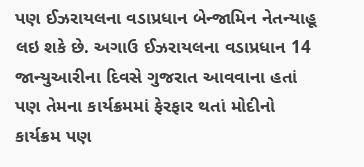પણ ઈઝરાયલના વડાપ્રધાન બેન્જામિન નેતન્યાહૂ લઇ શકે છે. અગાઉ ઈઝરાયલના વડાપ્રધાન 14 જાન્યુઆરીના દિવસે ગુજરાત આવવાના હતાં પણ તેમના કાર્યક્રમમાં ફેરફાર થતાં મોદીનો કાર્યક્રમ પણ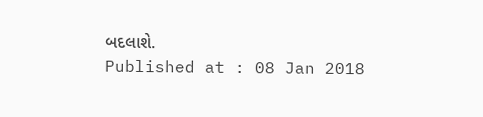બદલાશે.
Published at : 08 Jan 2018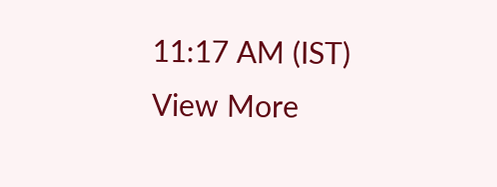11:17 AM (IST)
View More